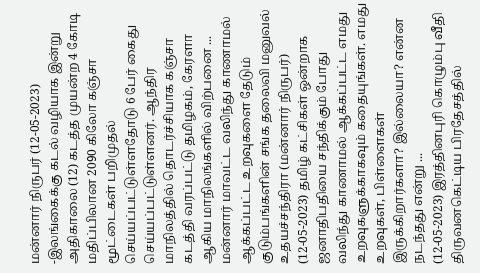மன்னார் நிருபர் (12-05-2023) -இலங்கைக்கு கடல் வழியாக இன்று அதிகாலை (12) கடத்த முயன்ற 4 கோடி மதிப்பிலான 2090 கிலோ கஞ்சா மூட்டைகள் பறிமுதல் செய்யப்பட்டுள்ளதோடு 6 பேர் கைது செய்யப்பட்டுள்ளனர். ஆந்திர மாநிலத்தில் தொடர்ச்சியாக கஞ்சா கடத்தி வரப்பட்டு தமிழகம், கேரளா ஆகிய மாநிலங்களில் விற்பனை ...
மன்னார் மாவட்ட வலிந்து காணாமல் ஆக்கப்பட்ட உறவுகளை தேடும் குடும்பங்களின் சங்க தலைவி மனுவல் உதயச்சந்திரா (மன்னார் நிருபர்) (12-05-2023) தமிழ் கட்சிகள் ஒன்றாக ஜனாதிபதியை சந்திக்கும் போது வலிந்து காணாமல் ஆக்கப்பட்ட எமது உறவுகளுக்காகவும் கதையுங்கள். எமது உறவுகள், பிள்ளைகள் இருக்கிறார்களா? இல்லையா? என்ன நடந்தது என்று ...
(12-05-2023) இரத்தினபுரி கொழும்பு வீதி திருவனகெட்டிய பிரதேசத்தில்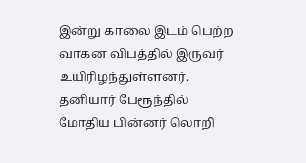இன்று காலை இடம் பெற்ற வாகன விபத்தில் இருவர் உயிரிழந்துள்ளனர். தனியார் பேரூந்தில் மோதிய பின்னர் லொறி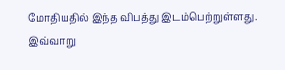மோதியதில் இந்த விபத்து இடம்பெற்றுள்ளது. இவ்வாறு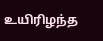உயிரிழந்த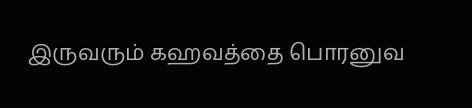இருவரும் கஹவத்தை பொரனுவ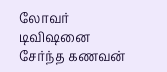லோவர் டிவிஷனை சேர்ந்த கணவன்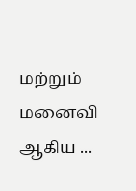மற்றும் மனைவி ஆகிய ...